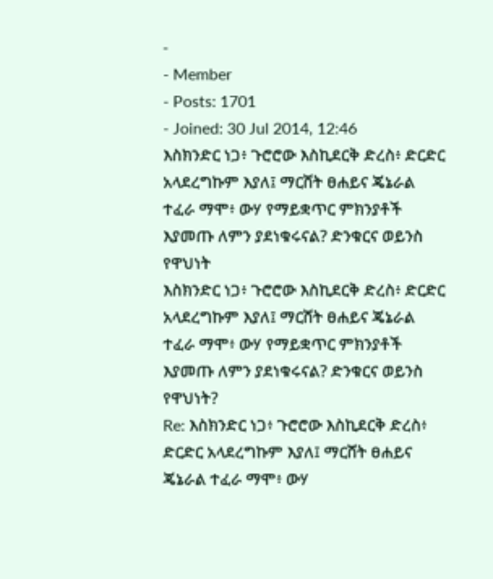-
- Member
- Posts: 1701
- Joined: 30 Jul 2014, 12:46
እስክንድር ነጋ፥ ጉሮሮው እስኪደርቅ ድረስ፥ ድርድር አላደረግኩም እያለ፤ ማርሸት ፀሐይና ጄኔራል ተፈራ ማሞ፥ ውሃ የማይቋጥር ምክንያቶች እያመጡ ለምን ያደነቁሩናል? ድንቁርና ወይንስ የዋህነት
እስክንድር ነጋ፥ ጉሮሮው እስኪደርቅ ድረስ፥ ድርድር አላደረግኩም እያለ፤ ማርሸት ፀሐይና ጄኔራል ተፈራ ማሞ፥ ውሃ የማይቋጥር ምክንያቶች እያመጡ ለምን ያደነቁሩናል? ድንቁርና ወይንስ የዋህነት?
Re: እስክንድር ነጋ፥ ጉሮሮው እስኪደርቅ ድረስ፥ ድርድር አላደረግኩም እያለ፤ ማርሸት ፀሐይና ጄኔራል ተፈራ ማሞ፥ ውሃ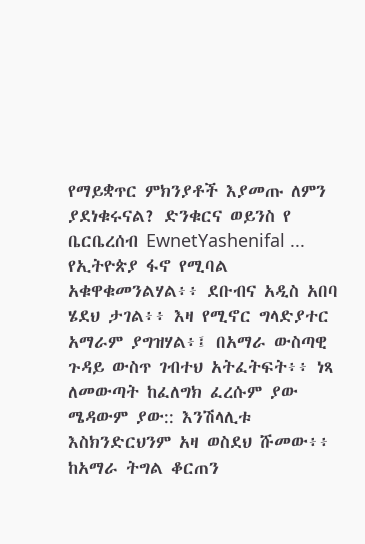የማይቋጥር ምክንያቶች እያመጡ ለምን ያደነቁሩናል? ድንቁርና ወይንስ የ
ቤርቤረሰብ EwnetYashenifal ... የኢትዮጵያ ፋኖ የሚባል አቁዋቁመንልሃል፥፥ ደቡብና አዲስ አበባ ሄደህ ታገል፥፥ እዛ የሚኖር ግላድያተር አማራም ያግዝሃል፥፤ በአማራ ውስጣዊ ጉዳይ ውስጥ ገብተህ አትፈትፍት፥፥ ነጻ ለመውጣት ከፈለግክ ፈረሱም ያው ሜዳውም ያው:: እንሽላሊቱ እስክንድርህንም አዛ ወስደህ ሹመው፥፥ ከአማራ ትግል ቆርጠን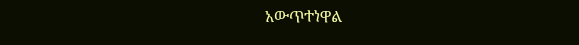አውጥተነዋል